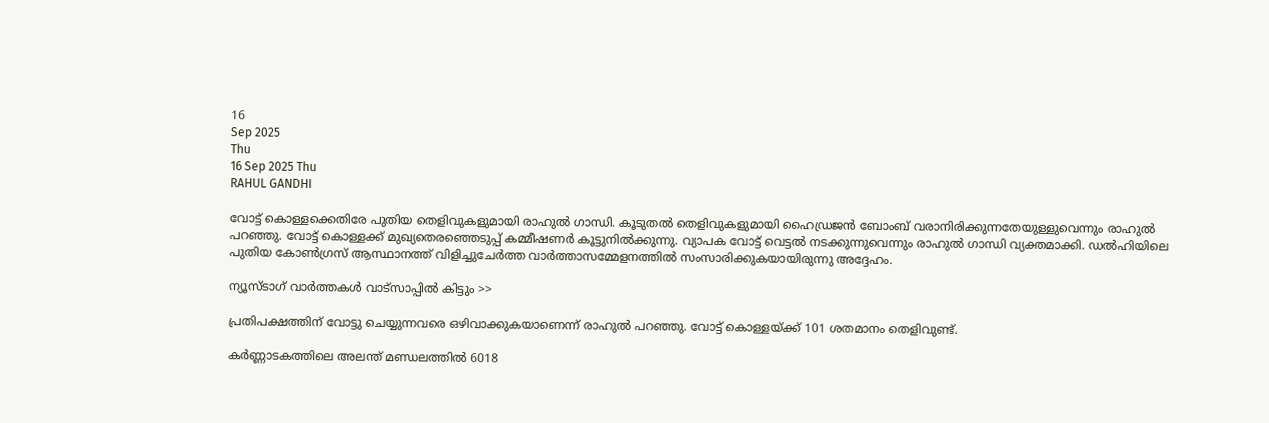16
Sep 2025
Thu
16 Sep 2025 Thu
RAHUL GANDHI

വോട്ട് കൊള്ളക്കെതിരേ പുതിയ തെളിവുകളുമായി രാഹുല്‍ ഗാന്ധി. കൂടുതല്‍ തെളിവുകളുമായി ഹൈഡ്രജന്‍ ബോംബ് വരാനിരിക്കുന്നതേയുള്ളുവെന്നും രാഹുല്‍ പറഞ്ഞു. വോട്ട് കൊള്ളക്ക് മുഖ്യതെരഞ്ഞെടുപ്പ് കമ്മീഷണര്‍ കൂട്ടുനില്‍ക്കുന്നു. വ്യാപക വോട്ട് വെട്ടല്‍ നടക്കുന്നുവെന്നും രാഹുല്‍ ഗാന്ധി വ്യക്തമാക്കി. ഡല്‍ഹിയിലെ പുതിയ കോണ്‍ഗ്രസ് ആസ്ഥാനത്ത് വിളിച്ചുചേര്‍ത്ത വാര്‍ത്താസമ്മേളനത്തില്‍ സംസാരിക്കുകയായിരുന്നു അദ്ദേഹം.

ന്യൂസ്ടാഗ് വാര്‍ത്തകള്‍ വാട്‌സാപ്പില്‍ കിട്ടും >>

പ്രതിപക്ഷത്തിന് വോട്ടു ചെയ്യുന്നവരെ ഒഴിവാക്കുകയാണെന്ന് രാഹുല്‍ പറഞ്ഞു. വോട്ട് കൊള്ളയ്ക്ക് 101 ശതമാനം തെളിവുണ്ട്.

കര്‍ണ്ണാടകത്തിലെ അലന്ത് മണ്ഡലത്തില്‍ 6018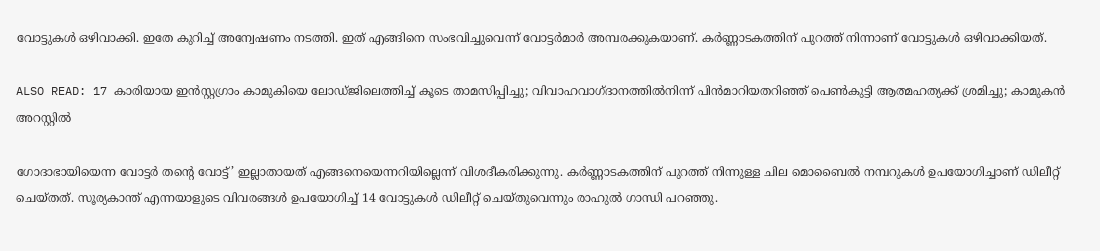വോട്ടുകള്‍ ഒഴിവാക്കി. ഇതേ കുറിച്ച് അന്വേഷണം നടത്തി. ഇത് എങ്ങിനെ സംഭവിച്ചുവെന്ന് വോട്ടര്‍മാര്‍ അമ്പരക്കുകയാണ്. കര്‍ണ്ണാടകത്തിന് പുറത്ത് നിന്നാണ് വോട്ടുകള്‍ ഒഴിവാക്കിയത്.

ALSO READ: 17 കാരിയായ ഇന്‍സ്റ്റഗ്രാം കാമുകിയെ ലോഡ്ജിലെത്തിച്ച് കൂടെ താമസിപ്പിച്ചു; വിവാഹവാഗ്ദാനത്തില്‍നിന്ന് പിന്‍മാറിയതറിഞ്ഞ് പെണ്‍കുട്ടി ആത്മഹത്യക്ക് ശ്രമിച്ചു; കാമുകന്‍ അറസ്റ്റില്‍

ഗോദാഭായിയെന്ന വോട്ടര്‍ തന്റെ വോട്ട്’ ഇല്ലാതായത് എങ്ങനെയെന്നറിയില്ലെന്ന് വിശദീകരിക്കുന്നു. കര്‍ണ്ണാടകത്തിന് പുറത്ത് നിന്നുള്ള ചില മൊബൈല്‍ നമ്പറുകള്‍ ഉപയോഗിച്ചാണ് ഡിലീറ്റ് ചെയ്തത്. സൂര്യകാന്ത് എന്നയാളുടെ വിവരങ്ങള്‍ ഉപയോഗിച്ച് 14 വോട്ടുകള്‍ ഡിലീറ്റ് ചെയ്തുവെന്നും രാഹുല്‍ ഗാന്ധി പറഞ്ഞു.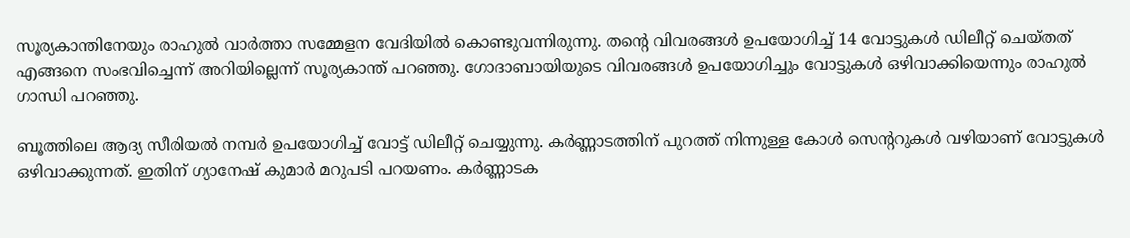സൂര്യകാന്തിനേയും രാഹുല്‍ വാര്‍ത്താ സമ്മേളന വേദിയില്‍ കൊണ്ടുവന്നിരുന്നു. തന്റെ വിവരങ്ങള്‍ ഉപയോഗിച്ച് 14 വോട്ടുകള്‍ ഡിലീറ്റ് ചെയ്തത് എങ്ങനെ സംഭവിച്ചെന്ന് അറിയില്ലെന്ന് സൂര്യകാന്ത് പറഞ്ഞു. ഗോദാബായിയുടെ വിവരങ്ങള്‍ ഉപയോഗിച്ചും വോട്ടുകള്‍ ഒഴിവാക്കിയെന്നും രാഹുല്‍ ഗാന്ധി പറഞ്ഞു.

ബൂത്തിലെ ആദ്യ സീരിയല്‍ നമ്പര്‍ ഉപയോഗിച്ച് വോട്ട് ഡിലീറ്റ് ചെയ്യുന്നു. കര്‍ണ്ണാടത്തിന് പുറത്ത് നിന്നുള്ള കോള്‍ സെന്ററുകള്‍ വഴിയാണ് വോട്ടുകള്‍ ഒഴിവാക്കുന്നത്. ഇതിന് ഗ്യാനേഷ് കുമാര്‍ മറുപടി പറയണം. കര്‍ണ്ണാടക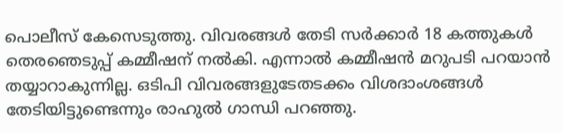പൊലീസ് കേസെടുത്തു. വിവരങ്ങള്‍ തേടി സര്‍ക്കാര്‍ 18 കത്തുകള്‍ തെരഞെടുപ്പ് കമ്മീഷന് നല്‍കി. എന്നാല്‍ കമ്മീഷന്‍ മറുപടി പറയാന്‍ തയ്യാറാകുന്നില്ല. ഒടിപി വിവരങ്ങളുടേതടക്കം വിശദാംശങ്ങള്‍ തേടിയിട്ടുണ്ടെന്നും രാഹുല്‍ ഗാന്ധി പറഞ്ഞു.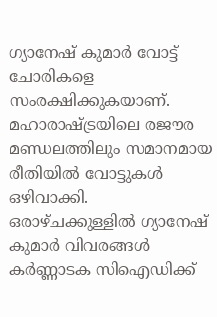ഗ്യാനേഷ് കുമാര്‍ വോട്ട് ചോരികളെ സംരക്ഷിക്കുകയാണ്. മഹാരാഷ്ട്രയിലെ രജൗര മണ്ഡലത്തിലും സമാനമായ രീതിയില്‍ വോട്ടുകള്‍ ഒഴിവാക്കി. ഒരാഴ്ചക്കുള്ളില്‍ ഗ്യാനേഷ് കുമാര്‍ വിവരങ്ങള്‍ കര്‍ണ്ണാടക സിഐഡിക്ക്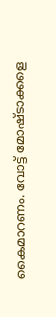കൈമാറണം. വോട്ട് മോഷ്ടാക്കളെ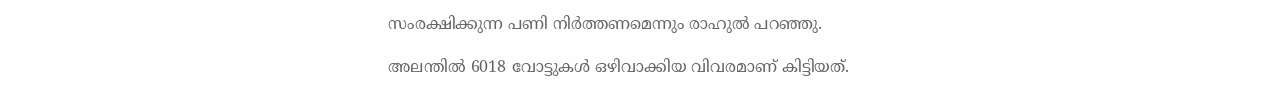സംരക്ഷിക്കുന്ന പണി നിര്‍ത്തണമെന്നും രാഹുല്‍ പറഞ്ഞു.

അലന്തില്‍ 6018 വോട്ടുകള്‍ ഒഴിവാക്കിയ വിവരമാണ് കിട്ടിയത്.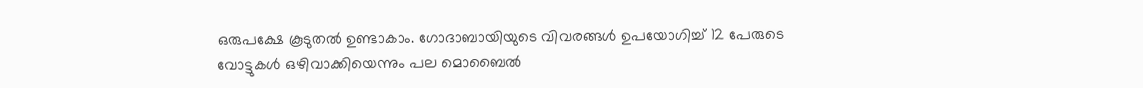ഒരുപക്ഷേ കൂടുതല്‍ ഉണ്ടാകാം. ഗോദാബായിയുടെ വിവരങ്ങള്‍ ഉപയോഗിച്ച് 12 പേരുടെ വോട്ടുകള്‍ ഒഴിവാക്കിയെന്നും പല മൊബൈല്‍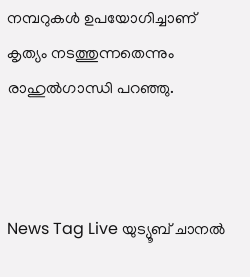നമ്പറുകള്‍ ഉപയോഗിച്ചാണ് കൃത്യം നടത്തുന്നതെന്നും രാഹുല്‍ഗാന്ധി പറഞ്ഞു.



News Tag Live യുട്യൂബ് ചാനല്‍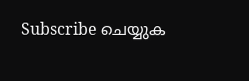Subscribe ചെയ്യുക